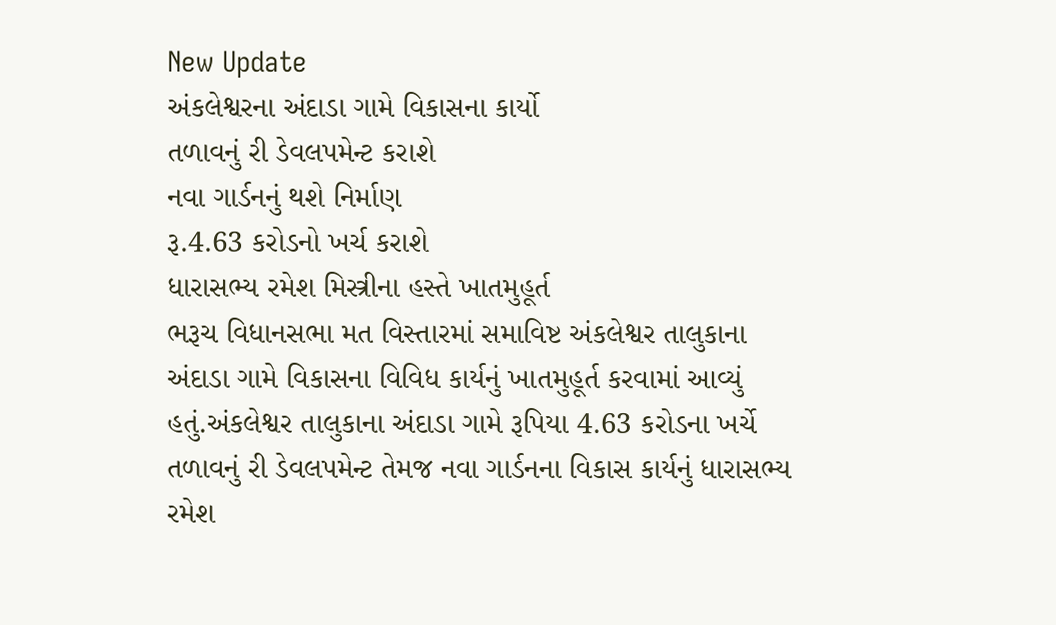New Update
અંકલેશ્વરના અંદાડા ગામે વિકાસના કાર્યો
તળાવનું રી ડેવલપમેન્ટ કરાશે
નવા ગાર્ડનનું થશે નિર્માણ
રૂ.4.63 કરોડનો ખર્ચ કરાશે
ધારાસભ્ય રમેશ મિસ્ત્રીના હસ્તે ખાતમુહૂર્ત
ભરૂચ વિધાનસભા મત વિસ્તારમાં સમાવિષ્ટ અંકલેશ્વર તાલુકાના અંદાડા ગામે વિકાસના વિવિધ કાર્યનું ખાતમુહૂર્ત કરવામાં આવ્યું હતું.અંકલેશ્વર તાલુકાના અંદાડા ગામે રૂપિયા 4.63 કરોડના ખર્ચે તળાવનું રી ડેવલપમેન્ટ તેમજ નવા ગાર્ડનના વિકાસ કાર્યનું ધારાસભ્ય રમેશ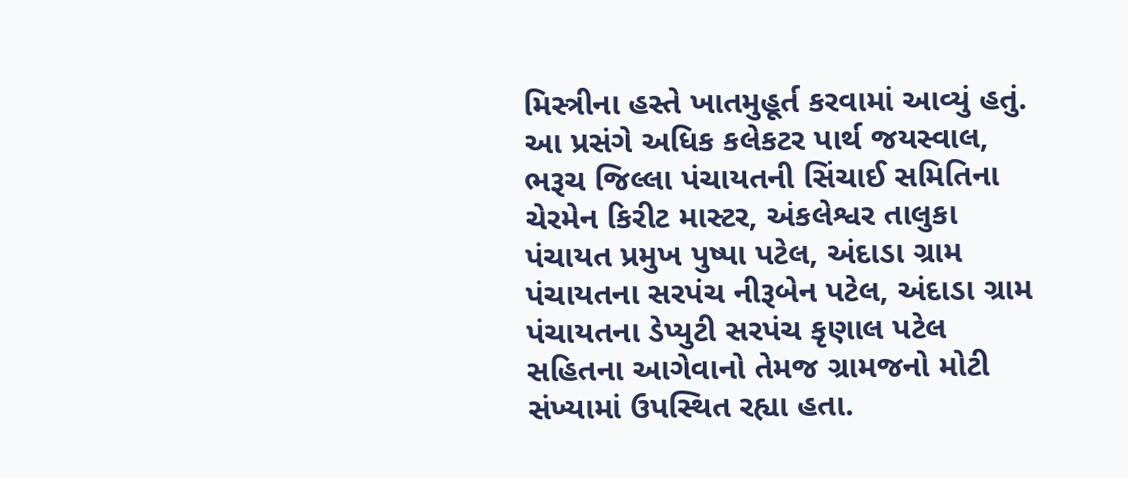મિસ્ત્રીના હસ્તે ખાતમુહૂર્ત કરવામાં આવ્યું હતું.
આ પ્રસંગે અધિક કલેકટર પાર્થ જયસ્વાલ, ભરૂચ જિલ્લા પંચાયતની સિંચાઈ સમિતિના ચેરમેન કિરીટ માસ્ટર, અંકલેશ્વર તાલુકા પંચાયત પ્રમુખ પુષ્પા પટેલ, અંદાડા ગ્રામ પંચાયતના સરપંચ નીરૂબેન પટેલ, અંદાડા ગ્રામ પંચાયતના ડેપ્યુટી સરપંચ કૃણાલ પટેલ સહિતના આગેવાનો તેમજ ગ્રામજનો મોટી સંખ્યામાં ઉપસ્થિત રહ્યા હતા.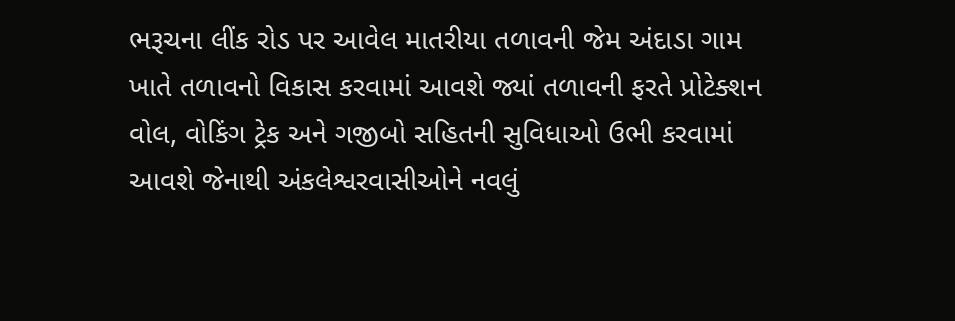ભરૂચના લીંક રોડ પર આવેલ માતરીયા તળાવની જેમ અંદાડા ગામ ખાતે તળાવનો વિકાસ કરવામાં આવશે જ્યાં તળાવની ફરતે પ્રોટેક્શન વોલ, વોકિંગ ટ્રેક અને ગજીબો સહિતની સુવિધાઓ ઉભી કરવામાં આવશે જેનાથી અંકલેશ્વરવાસીઓને નવલું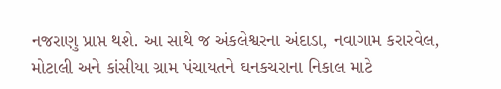નજરાણુ પ્રાપ્ત થશે. આ સાથે જ અંકલેશ્વરના અંદાડા, નવાગામ કરારવેલ, મોટાલી અને કાંસીયા ગ્રામ પંચાયતને ઘનકચરાના નિકાલ માટે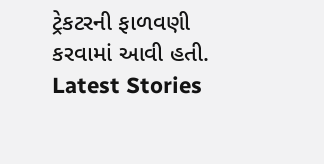ટ્રેકટરની ફાળવણી કરવામાં આવી હતી.
Latest Stories